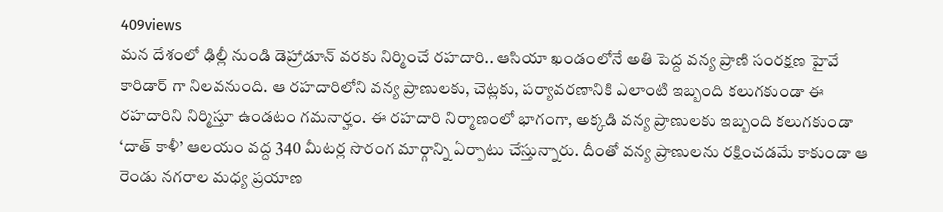409views
మన దేశంలో ఢిల్లీ నుండి డెహ్రాడూన్ వరకు నిర్మించే రహదారి.. ఆసియా ఖండంలోనే అతి పెద్ద వన్య ప్రాణి సంరక్షణ హైవే కారిడార్ గా నిలవనుంది. ఆ రహదారిలోని వన్య ప్రాణులకు, చెట్లకు, పర్యావరణానికి ఎలాంటి ఇబ్బంది కలుగకుండా ఈ రహదారిని నిర్మిస్తూ ఉండటం గమనార్హం. ఈ రహదారి నిర్మాణంలో భాగంగా, అక్కడి వన్య ప్రాణులకు ఇబ్బంది కలుగకుండా ‘దాత్ కాళీ’ ఆలయం వద్ద 340 మీటర్ల సొరంగ మార్గాన్ని ఏర్పాటు చేస్తున్నారు. దీంతో వన్య ప్రాణులను రక్షించడమే కాకుండా ఆ రెండు నగరాల మధ్య ప్రయాణ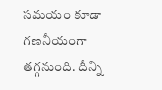సమయం కూడా గణనీయంగా తగ్గనుంది. దీన్ని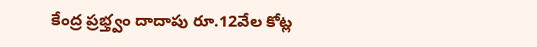కేంద్ర ప్రభ్త్వం దాదాపు రూ.12వేల కోట్ల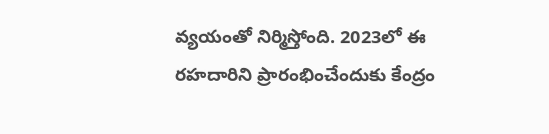వ్యయంతో నిర్మిస్తోంది. 2023లో ఈ రహదారిని ప్రారంభించేందుకు కేంద్రం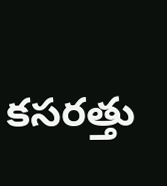కసరత్తు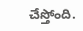చేస్తోంది.